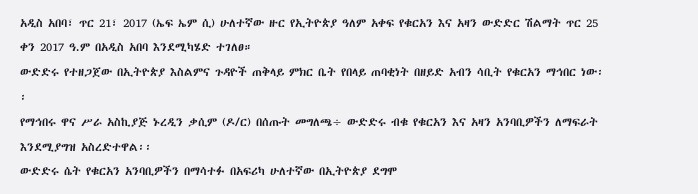አዲስ አበባ፣ ጥር 21፣ 2017 (ኤፍ ኤም ሲ) ሁለተኛው ዙር የኢትዮጵያ ዓለም አቀፍ የቁርአን እና አዛን ውድድር ሽልማት ጥር 25 ቀን 2017 ዓ.ም በአዲስ አበባ እንደሚካሄድ ተገለፀ።
ውድድሩ የተዘጋጀው በኢትዮጵያ እስልምና ጉዳዮች ጠቅላይ ምክር ቤት የበላይ ጠባቂነት በዘይድ አብን ሳቢት የቁርአን ማኅበር ነው፡፡
የማኅበሩ ዋና ሥራ አስኪያጅ ኑረዲን ቃሲም (ዶ/ር) በሰጡት መግለጫ÷ ውድድሩ ብቁ የቁርአን እና አዛን አንባቢዎችን ለማፍራት እንደሚያግዝ አስረድተዋል፡፡
ውድድሩ ሴት የቁርአን አንባቢዎችን በማሳተፉ በአፍሪካ ሁለተኛው በኢትዮጵያ ደግሞ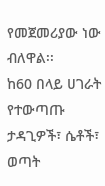የመጀመሪያው ነው ብለዋል፡፡
ከ60 በላይ ሀገራት የተውጣጡ ታዳጊዎች፣ ሴቶች፣ ወጣት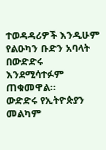ተወዳዳሪዎች እንዲሁም የልዑካን ቡድን አባላት በውድድሩ እንደሚሳተፉም ጠቁመዋል፡፡
ውድድሩ የኢትዮጵያን መልካም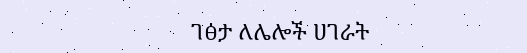ገፅታ ለሌሎች ሀገራት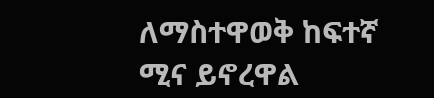ለማስተዋወቅ ከፍተኛ ሚና ይኖረዋል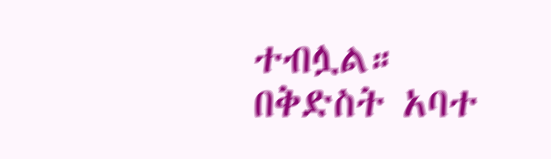ተብሏል።
በቅድስት አባተ